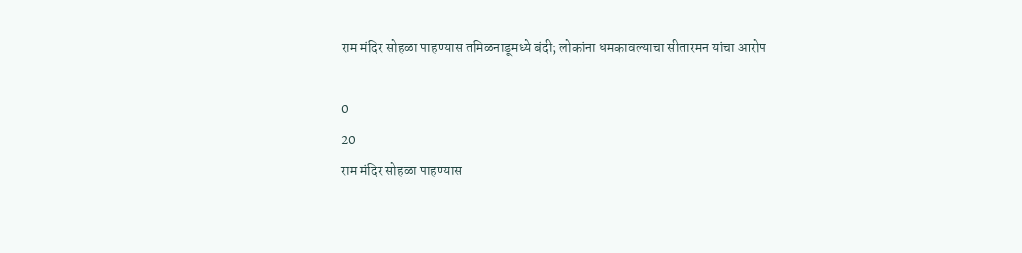राम मंदिर सोहळा पाहण्यास तमिळनाडूमध्ये बंदी; लोकांना धमकावल्याचा सीतारमन यांचा आरोप

0
20
राम मंदिर सोहळा पाहण्यास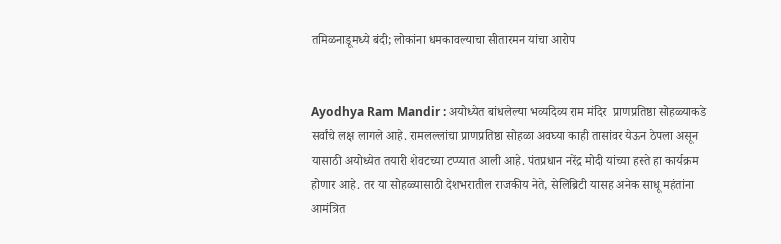तमिळनाडूमध्ये बंदी; लोकांना धमकावल्याचा सीतारमन यांचा आरोप


Ayodhya Ram Mandir : अयोध्येत बांधलेल्या भव्यदिव्य राम मंदिर  प्राणप्रतिष्ठा सोहळ्याकडे सर्वांचे लक्ष लागले आहे. रामलल्लांचा प्राणप्रतिष्ठा सोहळा अवघ्या काही तासांवर येऊन ठेपला असून यासाठी अयोध्येत तयारी शेवटच्या टप्प्यात आली आहे. पंतप्रधान नरेंद्र मोदी यांच्या हस्ते हा कार्यक्रम होणार आहे. तर या सोहळ्यासाठी देशभरातील राजकीय नेते, सेलिब्रिटी यासह अनेक साधू महंतांना आमंत्रित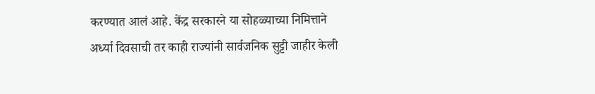करण्यात आलं आहे. केंद्र सरकारने या सोहळ्याच्या निमित्ताने अर्ध्या दिवसाची तर काही राज्यांनी सार्वजनिक सुट्टी जाहीर केली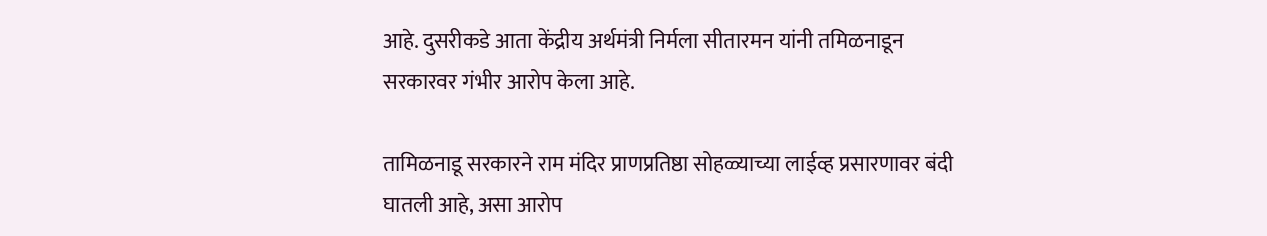आहे. दुसरीकडे आता केंद्रीय अर्थमंत्री निर्मला सीतारमन यांनी तमिळनाडून सरकारवर गंभीर आरोप केला आहे.

तामिळनाडू सरकारने राम मंदिर प्राणप्रतिष्ठा सोहळ्याच्या लाईव्ह प्रसारणावर बंदी घातली आहे, असा आरोप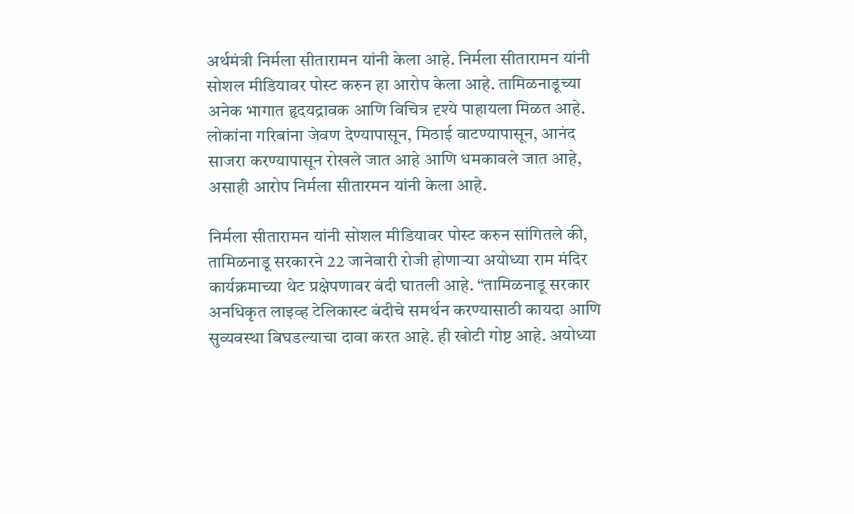अर्थमंत्री निर्मला सीतारामन यांनी केला आहे. निर्मला सीतारामन यांनी सोशल मीडियावर पोस्ट करुन हा आरोप केला आहे. तामिळनाडूच्या अनेक भागात हृदयद्रावक आणि विचित्र दृश्ये पाहायला मिळत आहे. लोकांना गरिबांना जेवण देण्यापासून, मिठाई वाटण्यापासून, आनंद साजरा करण्यापासून रोखले जात आहे आणि धमकावले जात आहे, असाही आरोप निर्मला सीतारमन यांनी केला आहे.

निर्मला सीतारामन यांनी सोशल मीडियावर पोस्ट करुन सांगितले की, तामिळनाडू सरकारने 22 जानेवारी रोजी होणार्‍या अयोध्या राम मंदिर कार्यक्रमाच्या थेट प्रक्षेपणावर बंदी घातली आहे. “तामिळनाडू सरकार अनधिकृत लाइव्ह टेलिकास्ट बंदीचे समर्थन करण्यासाठी कायदा आणि सुव्यवस्था बिघडल्याचा दावा करत आहे. ही खोटी गोष्ट आहे. अयोध्या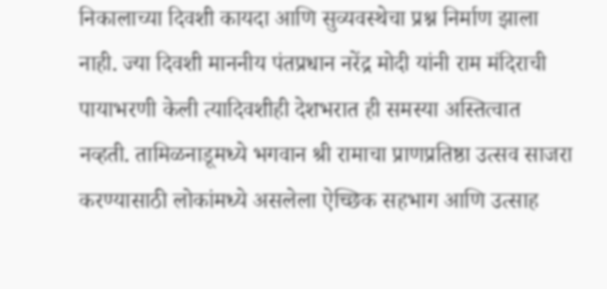निकालाच्या दिवशी कायदा आणि सुव्यवस्थेचा प्रश्न निर्माण झाला नाही. ज्या दिवशी माननीय पंतप्रधान नरेंद्र मोदी यांनी राम मंदिराची पायाभरणी केली त्यादिवशीही देशभरात ही समस्या अस्तित्वात नव्हती. तामिळनाडूमध्ये भगवान श्री रामाचा प्राणप्रतिष्ठा उत्सव साजरा करण्यासाठी लोकांमध्ये असलेला ऐच्छिक सहभाग आणि उत्साह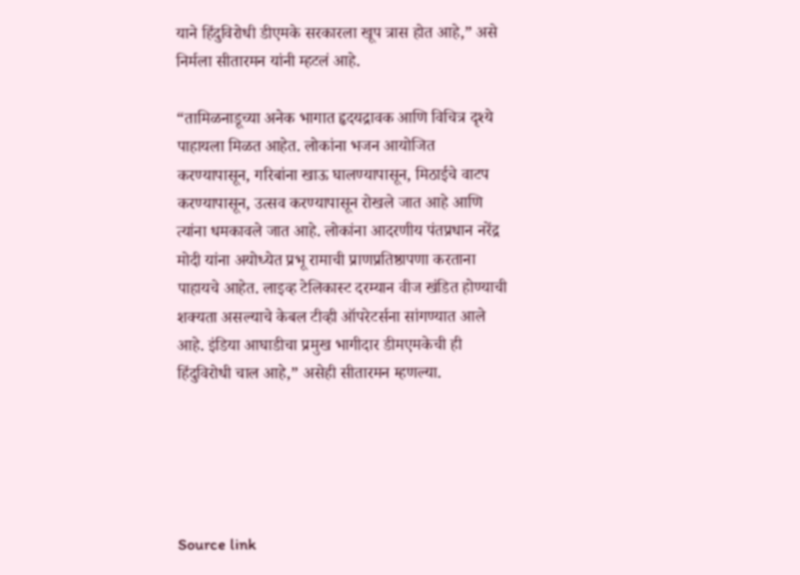याने हिंदुविरोधी डीएमके सरकारला खूप त्रास होत आहे,” असे निर्मला सीतारमन यांनी म्हटलं आहे.

“तामिळनाडूच्या अनेक भागात हृदयद्रावक आणि विचित्र दृश्ये पाहायला मिळत आहेत. लोकांना भजन आयोजित करण्यापासून, गरिबांना खाऊ घालण्यापासून, मिठाईचे वाटप करण्यापासून, उत्सव करण्यापासून रोखले जात आहे आणि त्यांना धमकावले जात आहे. लोकांना आदरणीय पंतप्रधान नरेंद्र मोदी यांना अयोध्येत प्रभू रामाची प्राणप्रतिष्ठापणा करताना पाहायचे आहेत. लाइव्ह टेलिकास्ट दरम्यान वीज खंडित होण्याची शक्यता असल्याचे केबल टीव्ही ऑपरेटर्सना सांगण्यात आले आहे. इंडिया आघाडीचा प्रमुख भागीदार डीमएमकेची ही हिंदुविरोधी चाल आहे,” असेही सीतारमन म्हणल्या.





Source link